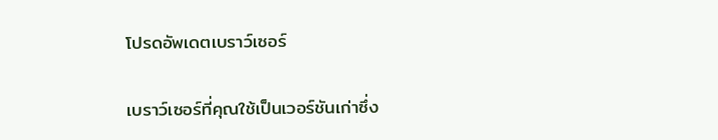โปรดอัพเดตเบราว์เซอร์

เบราว์เซอร์ที่คุณใช้เป็นเวอร์ชันเก่าซึ่ง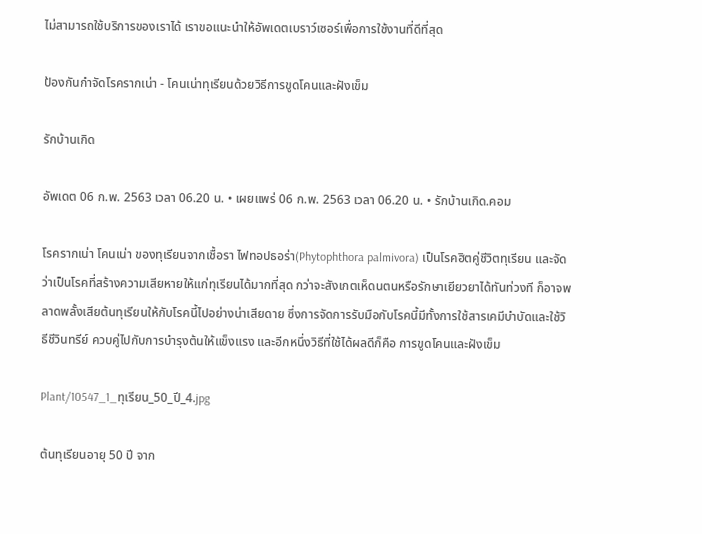ไม่สามารถใช้บริการของเราได้ เราขอแนะนำให้อัพเดตเบราว์เซอร์เพื่อการใช้งานที่ดีที่สุด

ป้องกันกำจัดโรครากเน่า - โคนเน่าทุเรียนด้วยวิธีการขูดโคนและฝังเข็ม

รักบ้านเกิด

อัพเดต 06 ก.พ. 2563 เวลา 06.20 น. • เผยแพร่ 06 ก.พ. 2563 เวลา 06.20 น. • รักบ้านเกิด.คอม

โรครากเน่า โคนเน่า ของทุเรียนจากเชื้อรา ไฟทอปธอร่า(Phytophthora palmivora) เป็นโรคฮิตคู่ชีวิตทุเรียน และจัดว่าเป็นโรคที่สร้างความเสียหายให้แก่ทุเรียนได้มากที่สุด กว่าจะสังเกตเห็ดนตนหรือรักษาเยียวยาได้ทันท่วงที ก็อาจพลาดพลั้งเสียต้นทุเรียนให้กับโรคนี้ไปอย่างน่าเสียดาย ซึ่งการจัดการรับมือกับโรคนี้มีทั้งการใช้สารเคมีบำบัดและใช้วิธีชีวินทรีย์ ควบคู่ไปกับการบำรุงต้นให้แข็งแรง และอีกหนึ่งวิธีที่ใช้ได้ผลดีก็คือ การขูดโคนและฝังเข็ม

Plant/10547_1_ทุเรียน_50_ปี_4.jpg

ต้นทุเรียนอายุ 50 ปี จาก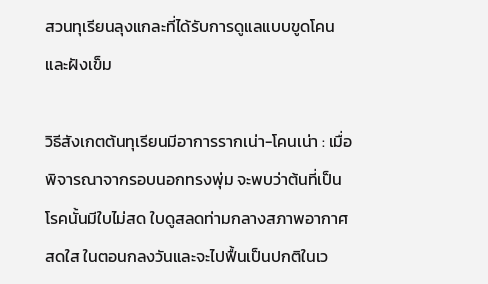สวนทุเรียนลุงแกละที่ได้รับการดูแลแบบขูดโคนและฝังเข็ม

วิธีสังเกตต้นทุเรียนมีอาการรากเน่า-โคนเน่า : เมื่อพิจารณาจากรอบนอกทรงพุ่ม จะพบว่าต้นที่เป็นโรคนั้นมีใบไม่สด ใบดูสลดท่ามกลางสภาพอากาศสดใส ในตอนกลงวันและจะไปฟื้นเป็นปกติในเว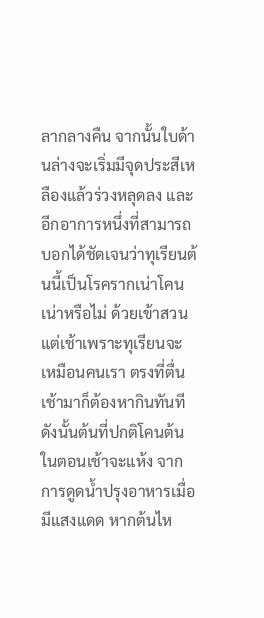ลากลางคืน จากนั้นใบด้านล่างจะเริ่มมีจุดประสีเหลืองแล้วร่วงหลุดลง และอีกอาการหนึ่งที่สามารถบอกได้ชัดเจนว่าทุเรียนต้นนี้เป็นโรครากเน่าโคนเน่าหรือไม่ ด้วยเข้าสวนแต่เช้าเพราะทุเรียนจะเหมือนคนเรา ตรงที่ตื่นเช้ามาก็ต้องหากินทันที ดังนั้นต้นที่ปกติโคนต้นในตอนเช้าจะแห้ง จากการดูดน้ำปรุงอาหารเมื่อมีแสงแดด หากต้นไห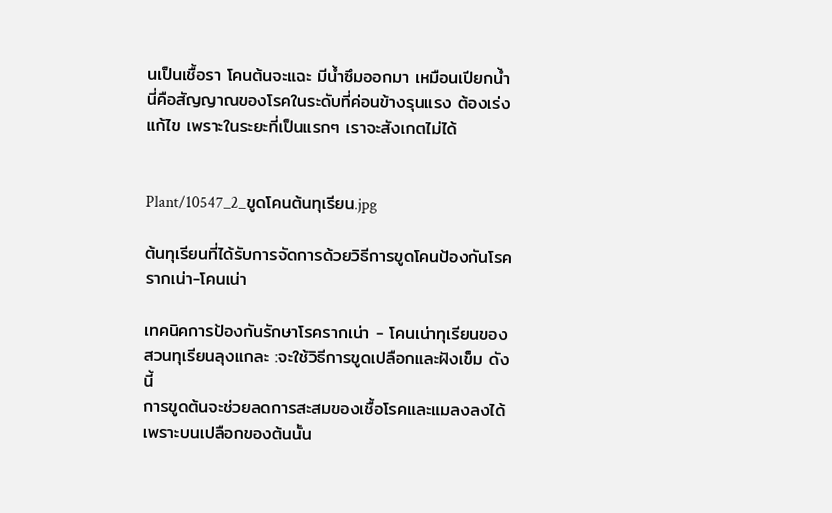นเป็นเชื้อรา โคนต้นจะแฉะ มีน้ำซึมออกมา เหมือนเปียกน้ำ นี่คือสัญญาณของโรคในระดับที่ค่อนข้างรุนแรง ต้องเร่งแก้ไข เพราะในระยะที่เป็นแรกๆ เราจะสังเกตไม่ได้


Plant/10547_2_ขูดโคนต้นทุเรียน.jpg

ต้นทุเรียนที่ได้รับการจัดการด้วยวิธีการขูดโคนป้องกันโรครากเน่า-โคนเน่า

เทคนิคการป้องกันรักษาโรครากเน่า - โคนเน่าทุเรียนของสวนทุเรียนลุงแกละ :จะใช้วิธีการขูดเปลือกและฝังเข็ม ดังนี้
การขูดต้นจะช่วยลดการสะสมของเชื้อโรคและแมลงลงได้ เพราะบนเปลือกของต้นนั้น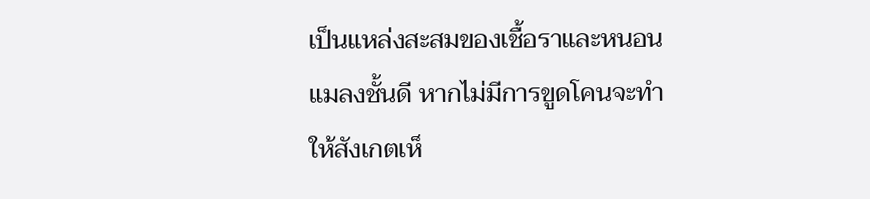เป็นแหล่งสะสมของเชื้อราและหนอนแมลงชั้นดี หากไม่มีการขูดโคนจะทำให้สังเกตเห็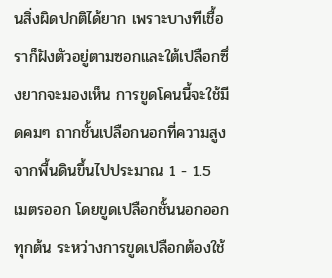นสิ่งผิดปกติได้ยาก เพราะบางทีเชื้อราก็ฝังตัวอยู่ตามซอกและใต้เปลือกซึ่งยากจะมองเห็น การขูดโคนนี้จะใช้มีดคมๆ ถากชั้นเปลือกนอกที่ความสูงจากพื้นดินขึ้นไปประมาณ 1 - 1.5 เมตรออก โดยขูดเปลือกชั้นนอกออกทุกต้น ระหว่างการขูดเปลือกต้องใช้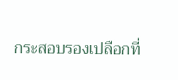กระสอบรองเปลือกที่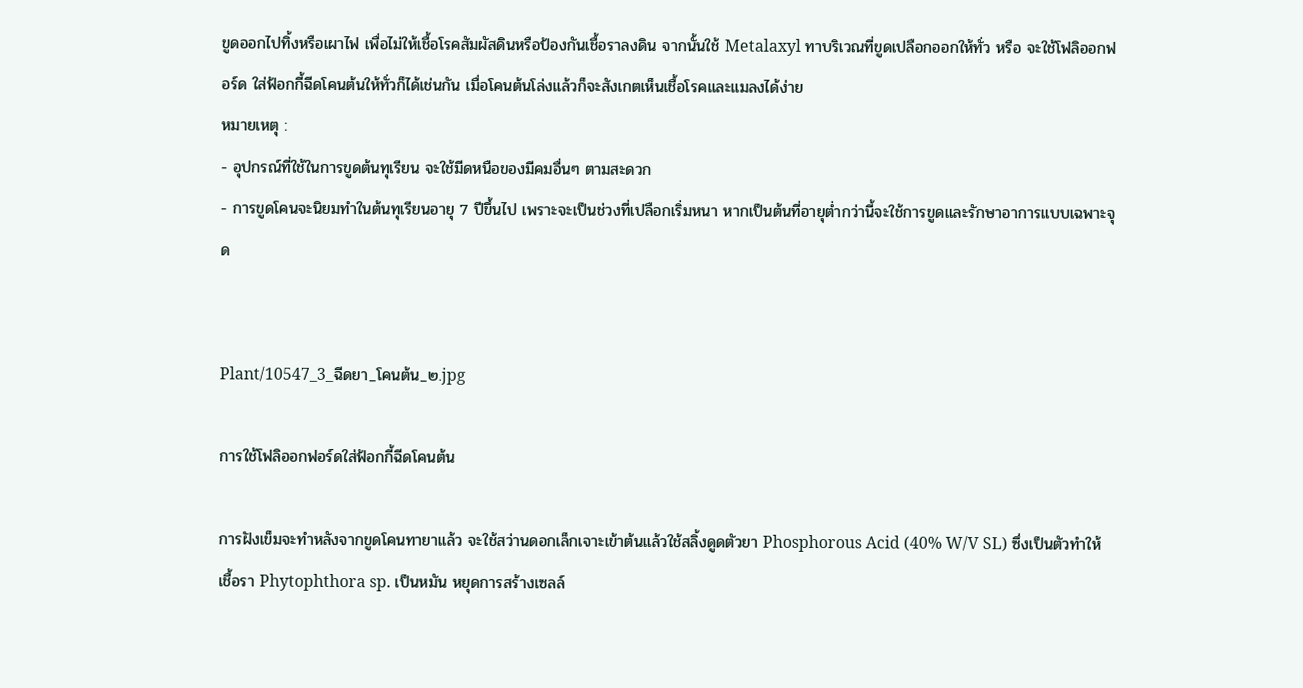ขูดออกไปทิ้งหรือเผาไฟ เพื่อไม่ให้เชื้อโรคสัมผัสดินหรือป้องกันเชื้อราลงดิน จากนั้นใช้ Metalaxyl ทาบริเวณที่ขูดเปลือกออกให้ทั่ว หรือ จะใช้โฟลิออกฟอร์ด ใส่ฟ้อกกี้ฉีดโคนต้นให้ทั่วก็ได้เช่นกัน เมื่อโคนต้นโล่งแล้วก็จะสังเกตเห็นเชื้อโรคและแมลงได้ง่าย
หมายเหตุ :
- อุปกรณ์ที่ใช้ในการขูดต้นทุเรียน จะใช้มีดหนือของมีคมอื่นๆ ตามสะดวก
- การขูดโคนจะนิยมทำในต้นทุเรียนอายุ 7 ปีขึ้นไป เพราะจะเป็นช่วงที่เปลือกเริ่มหนา หากเป็นต้นที่อายุต่ำกว่านี้จะใช้การขูดและรักษาอาการแบบเฉพาะจุด


Plant/10547_3_ฉีดยา_โคนต้น_๒.jpg

การใช้โฟลิออกฟอร์ดใส่ฟ้อกกี้ฉีดโคนต้น

การฝังเข็มจะทำหลังจากขูดโคนทายาแล้ว จะใช้สว่านดอกเล็กเจาะเข้าต้นแล้วใช้สลิ้งดูดตัวยา Phosphorous Acid (40% W/V SL) ซึ่งเป็นตัวทำให้เชื้อรา Phytophthora sp. เป็นหมัน หยุดการสร้างเซลล์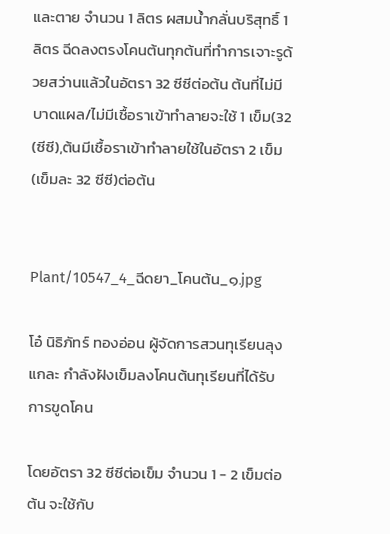และตาย จำนวน 1 ลิตร ผสมน้ำกลั่นบริสุทธิ์ 1 ลิตร ฉีดลงตรงโคนต้นทุกต้นที่ทำการเจาะรูด้วยสว่านแล้วในอัตรา 32 ซีซีต่อต้น ต้นที่ไม่มีบาดแผล/ไม่มีเชื้อราเข้าทำลายจะใช้ 1 เข็ม(32 (ซีซี),ต้นมีเชื้อราเข้าทำลายใช้ในอัตรา 2 เข็ม(เข็มละ 32 ซีซี)ต่อต้น


Plant/10547_4_ฉีดยา_โคนต้น_๑.jpg

โอ๋ นิธิภัทร์ ทองอ่อน ผู้จัดการสวนทุเรียนลุงแกละ กำลังฝังเข็มลงโคนต้นทุเรียนที่ได้รับการขูดโคน

โดยอัตรา 32 ซีซีต่อเข็ม จำนวน 1 - 2 เข็มต่อต้น จะใช้กับ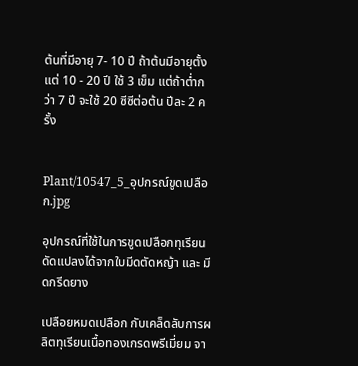ต้นที่มีอายุ 7- 10 ปี ถ้าต้นมีอายุตั้งแต่ 10 - 20 ปี ใช้ 3 เข็ม แต่ถ้าต่ำกว่า 7 ปี จะใช้ 20 ซีซีต่อต้น ปีละ 2 ครั้ง


Plant/10547_5_อุปกรณ์ขูดเปลือก.jpg

อุปกรณ์ที่ใช้ในการขูดเปลือกทุเรียน ดัดแปลงได้จากใบมีดตัดหญ้า และ มีดกรีดยาง

เปลือยหมดเปลือก กับเคล็ดลับการผลิตทุเรียนเนื้อทองเกรดพรีเมี่ยม จา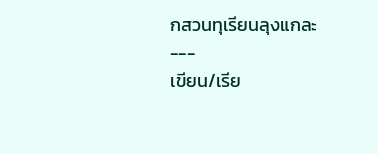กสวนทุเรียนลุงแกละ
---
เขียน/เรีย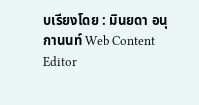บเรียงโดย : มินยดา อนุกานนท์ Web Content Editor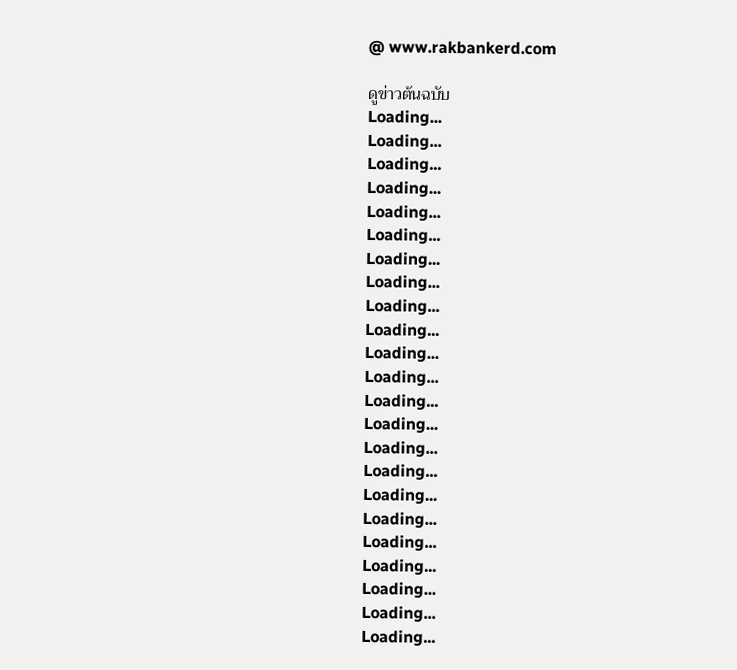@ www.rakbankerd.com

ดูข่าวต้นฉบับ
Loading...
Loading...
Loading...
Loading...
Loading...
Loading...
Loading...
Loading...
Loading...
Loading...
Loading...
Loading...
Loading...
Loading...
Loading...
Loading...
Loading...
Loading...
Loading...
Loading...
Loading...
Loading...
Loading...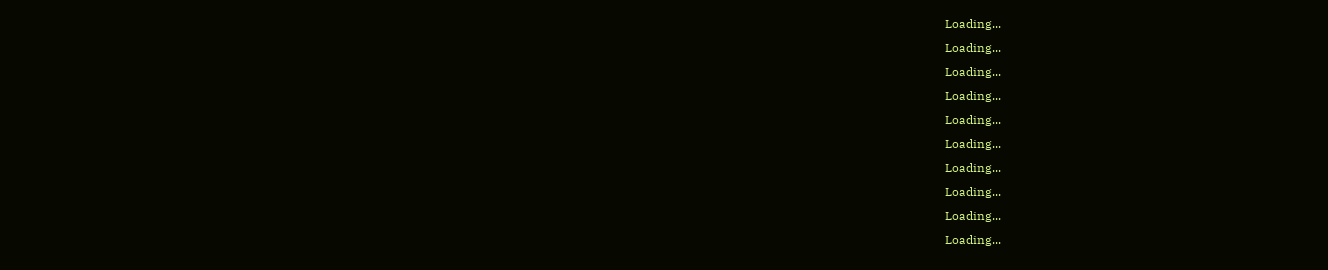Loading...
Loading...
Loading...
Loading...
Loading...
Loading...
Loading...
Loading...
Loading...
Loading...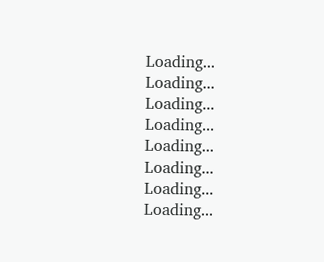Loading...
Loading...
Loading...
Loading...
Loading...
Loading...
Loading...
Loading...